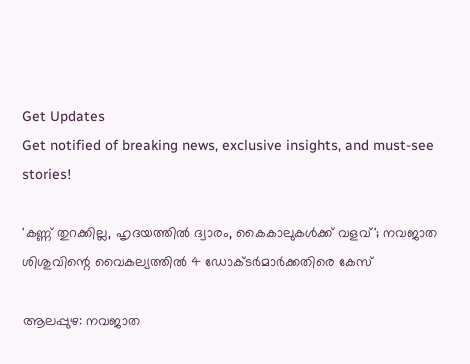Get Updates
Get notified of breaking news, exclusive insights, and must-see stories!

'കണ്ണ് തുറക്കില്ല, ഹൃദയത്തിൽ ദ്വാരം, കൈകാലുകൾക്ക് വളവ്'; നവജാത ശിശുവിന്റെ വൈകല്യത്തിൽ 4 ഡോക്‌ടർമാർക്കതിരെ കേസ്

ആലപ്പുഴ: നവജാത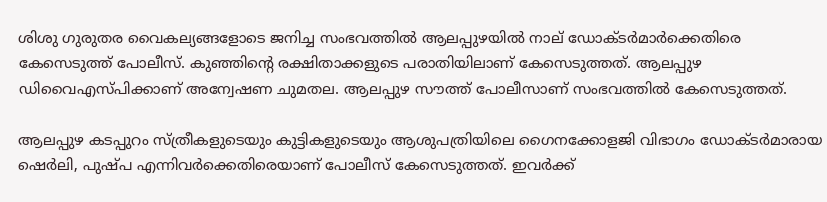ശിശു ഗുരുതര വൈകല്യങ്ങളോടെ ജനിച്ച സംഭവത്തിൽ ആലപ്പുഴയിൽ നാല് ഡോക്‌ടർമാർക്കെതിരെ കേസെടുത്ത് പോലീസ്. കുഞ്ഞിന്റെ രക്ഷിതാക്കളുടെ പരാതിയിലാണ് കേസെടുത്തത്. ആലപ്പുഴ ഡിവൈഎസ്‌പിക്കാണ് അന്വേഷണ ചുമതല. ആലപ്പുഴ സൗത്ത് പോലീസാണ് സംഭവത്തിൽ കേസെടുത്തത്.

ആലപ്പുഴ കടപ്പുറം സ്ത്രീകളുടെയും കുട്ടികളുടെയും ആശുപത്രിയിലെ ഗൈനക്കോളജി വിഭാഗം ഡോക്‌ടർമാരായ ഷെർലി, പുഷ്‌പ എന്നിവർക്കെതിരെയാണ് പോലീസ് കേസെടുത്തത്. ഇവർക്ക്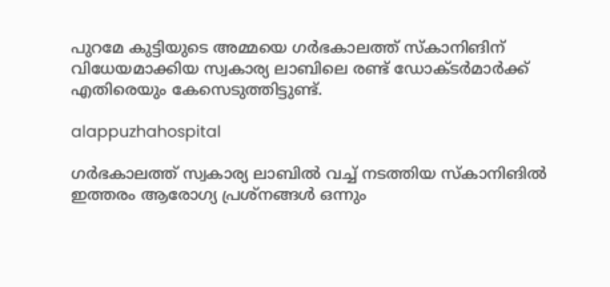പുറമേ കുട്ടിയുടെ അമ്മയെ ഗർഭകാലത്ത് സ്‌കാനിങിന് വിധേയമാക്കിയ സ്വകാര്യ ലാബിലെ രണ്ട് ഡോക്‌ടർമാർക്ക്‌ എതിരെയും കേസെടുത്തിട്ടുണ്ട്.

alappuzhahospital

ഗർഭകാലത്ത് സ്വകാര്യ ലാബിൽ വച്ച് നടത്തിയ സ്‌കാനിങിൽ ഇത്തരം ആരോഗ്യ പ്രശ്‌നങ്ങൾ ഒന്നും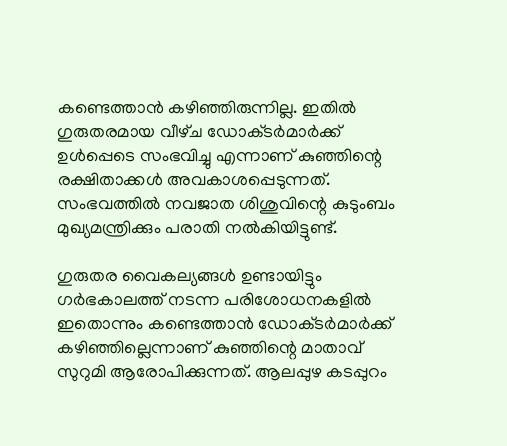കണ്ടെത്താൻ കഴിഞ്ഞിരുന്നില്ല. ഇതിൽ ഗുരുതരമായ വീഴ്‌ച ഡോക്‌ടർമാർക്ക്‌ ഉൾപ്പെടെ സംഭവിച്ചു എന്നാണ് കുഞ്ഞിന്റെ രക്ഷിതാക്കൾ അവകാശപ്പെടുന്നത്. സംഭവത്തിൽ നവജാത ശിശുവിന്റെ കുടുംബം മുഖ്യമന്ത്രിക്കും പരാതി നൽകിയിട്ടുണ്ട്.

ഗുരുതര വൈകല്യങ്ങൾ ഉണ്ടായിട്ടും ഗർഭകാലത്ത് നടന്ന പരിശോധനകളിൽ ഇതൊന്നും കണ്ടെത്താൻ ഡോക്‌ടർമാർക്ക് കഴിഞ്ഞില്ലെന്നാണ് കുഞ്ഞിന്റെ മാതാവ് സുറുമി ആരോപിക്കുന്നത്. ആലപ്പുഴ കടപ്പുറം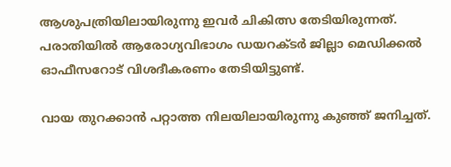ആശുപത്രിയിലായിരുന്നു ഇവർ ചികിത്സ തേടിയിരുന്നത്. പരാതിയിൽ ആരോഗ്യവിഭാഗം ഡയറക്‌ടർ ജില്ലാ മെഡിക്കൽ ഓഫീസറോട് വിശദീകരണം തേടിയിട്ടുണ്ട്.

വായ തുറക്കാൻ പറ്റാത്ത നിലയിലായിരുന്നു കുഞ്ഞ് ജനിച്ചത്.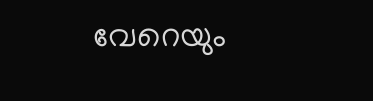വേറെയും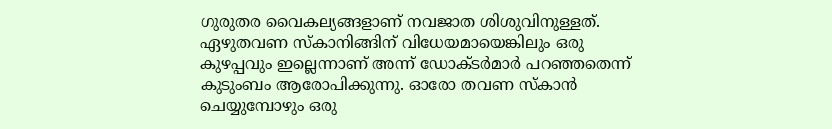ഗുരുതര വൈകല്യങ്ങളാണ് നവജാത ശിശുവിനുള്ളത്. ഏഴുതവണ സ്‌കാനിങ്ങിന് വിധേയമായെങ്കിലും ഒരു കുഴപ്പവും ഇല്ലെന്നാണ് അന്ന് ഡോക്‌ടർമാർ പറഞ്ഞതെന്ന് കുടുംബം ആരോപിക്കുന്നു. ഓരോ തവണ സ്‌കാൻ ചെയ്യുമ്പോഴും ഒരു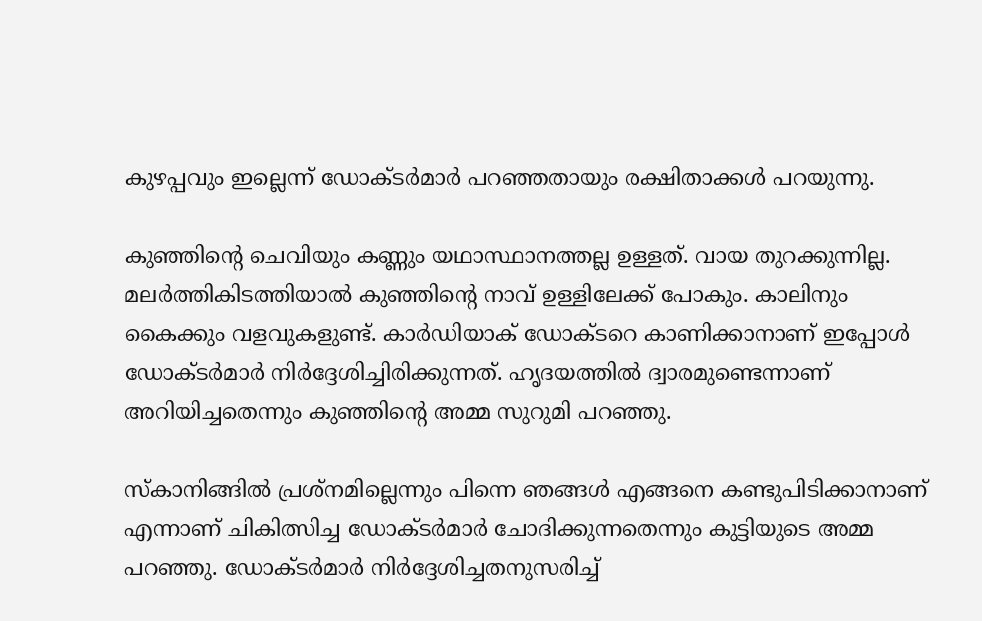കുഴപ്പവും ഇല്ലെന്ന് ഡോക്‌ടർമാർ പറഞ്ഞതായും രക്ഷിതാക്കൾ പറയുന്നു.

കുഞ്ഞിന്റെ ചെവിയും കണ്ണും യഥാസ്ഥാനത്തല്ല ഉള്ളത്. വായ തുറക്കുന്നില്ല. മലർത്തികിടത്തിയാൽ കുഞ്ഞിന്റെ നാവ് ഉള്ളിലേക്ക് പോകും. കാലിനും കൈക്കും വളവുകളുണ്ട്. കാർഡിയാക് ഡോക്‌ടറെ കാണിക്കാനാണ് ഇപ്പോൾ ഡോക്‌ടർമാർ നിർദ്ദേശിച്ചിരിക്കുന്നത്. ഹൃദയത്തിൽ ദ്വാരമുണ്ടെന്നാണ് അറിയിച്ചതെന്നും കുഞ്ഞിന്റെ അമ്മ സുറുമി പറഞ്ഞു.

സ്‌കാനിങ്ങില്‍ പ്രശ്‌നമില്ലെന്നും പിന്നെ ഞങ്ങള്‍ എങ്ങനെ കണ്ടുപിടിക്കാനാണ് എന്നാണ് ചികിത്സിച്ച ഡോക്‌ടർമാർ ചോദിക്കുന്നതെന്നും കുട്ടിയുടെ അമ്മ പറഞ്ഞു. ഡോക്‌ടര്‍മാര്‍ നിര്‍ദ്ദേശിച്ചതനുസരിച്ച്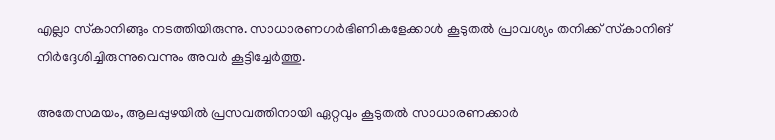എല്ലാ സ്‌കാനിങ്ങും നടത്തിയിരുന്നു. സാധാരണഗര്‍ഭിണികളേക്കാള്‍ കൂടുതല്‍ പ്രാവശ്യം തനിക്ക് സ്‌കാനിങ് നിര്‍ദ്ദേശിച്ചിരുന്നുവെന്നും അവർ കൂട്ടിച്ചേർത്തു.

അതേസമയം, ആലപ്പുഴയിൽ പ്രസവത്തിനായി ഏറ്റവും കൂടുതൽ സാധാരണക്കാർ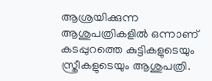ആശ്രയിക്കുന്ന ആശുപത്രികളിൽ ഒന്നാണ് കടപ്പുറത്തെ കുട്ടികളുടെയും സ്ത്രീകളുടെയും ആശുപത്രി.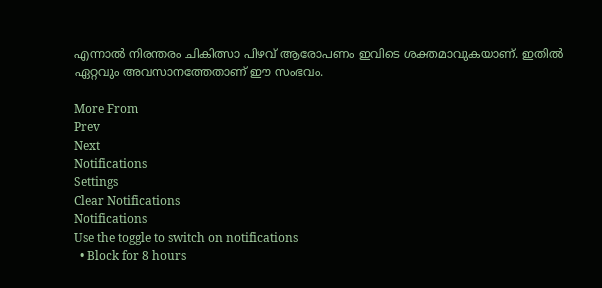എന്നാൽ നിരന്തരം ചികിത്സാ പിഴവ് ആരോപണം ഇവിടെ ശക്തമാവുകയാണ്. ഇതിൽ ഏറ്റവും അവസാനത്തേതാണ് ഈ സംഭവം.

More From
Prev
Next
Notifications
Settings
Clear Notifications
Notifications
Use the toggle to switch on notifications
  • Block for 8 hours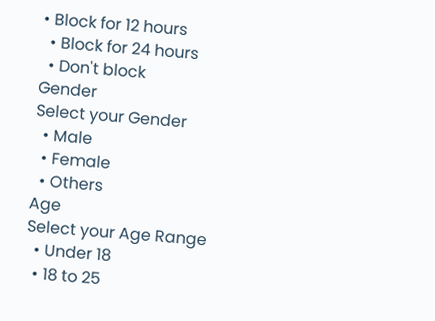• Block for 12 hours
  • Block for 24 hours
  • Don't block
Gender
Select your Gender
  • Male
  • Female
  • Others
Age
Select your Age Range
  • Under 18
  • 18 to 25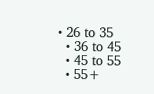• 26 to 35
  • 36 to 45
  • 45 to 55
  • 55+